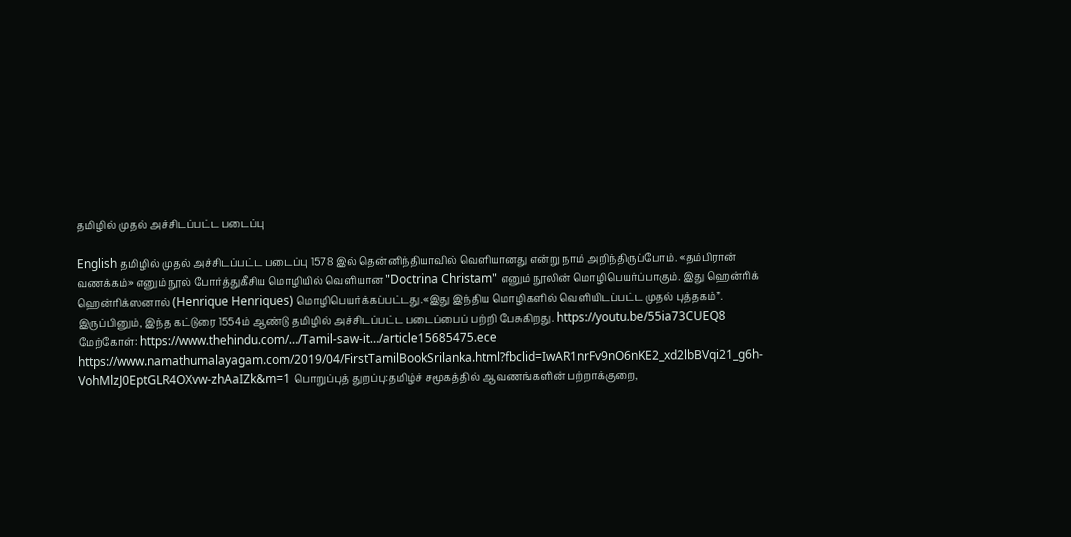தமிழில் முதல் அச்சிடப்பட்ட படைப்பு

English தமிழில் முதல் அச்சிடப்பட்ட படைப்பு 1578 இல் தென்னிந்தியாவில் வெளியானது என்று நாம் அறிந்திருப்போம். «தம்பிரான் வணக்கம்» எனும் நூல் போர்த்துகீசிய மொழியில் வெளியான "Doctrina Christam" எனும் நூலின் மொழிபெயர்ப்பாகும். இது ஹென்ரிக் ஹென்ரிக்ஸனால் (Henrique Henriques) மொழிபெயர்க்கப்பட்டது.«இது இந்திய மொழிகளில் வெளியிடப்பட்ட முதல் புத்தகம்”. இருப்பினும், இந்த கட்டுரை 1554ம் ஆண்டு தமிழில் அச்சிடப்பட்ட படைப்பைப் பற்றி பேசுகிறது. https://youtu.be/55ia73CUEQ8 மேற்கோள்: https://www.thehindu.com/…/Tamil-saw-it…/article15685475.ece https://www.namathumalayagam.com/2019/04/FirstTamilBookSrilanka.html?fbclid=IwAR1nrFv9nO6nKE2_xd2lbBVqi21_g6h-VohMlzJ0EptGLR4OXvw-zhAaIZk&m=1 பொறுப்புத் துறப்பு:தமிழ்ச் சமூகத்தில் ஆவணங்களின் பற்றாக்குறை,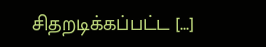சிதறடிக்கப்பட்ட [...]